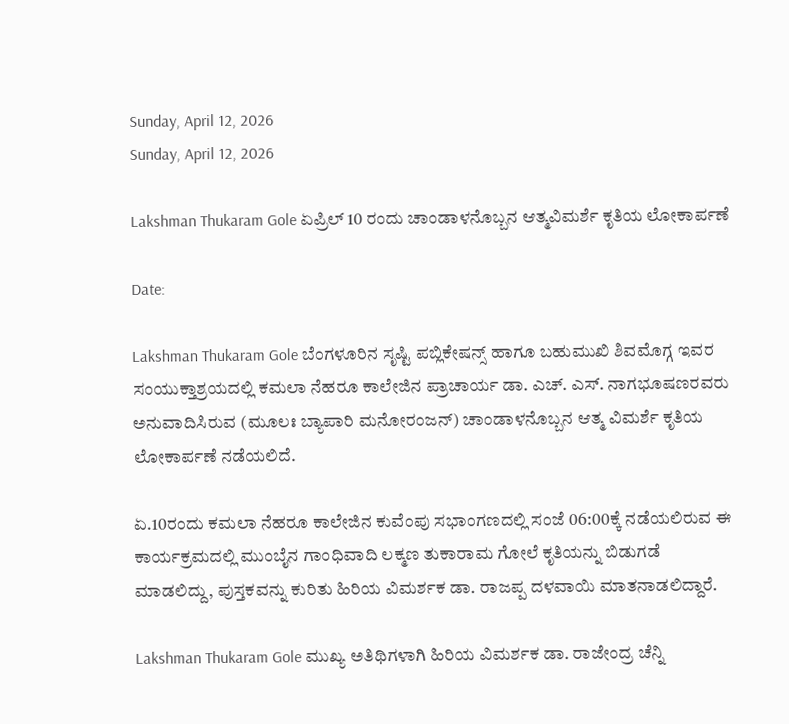Sunday, April 12, 2026
Sunday, April 12, 2026

Lakshman Thukaram Gole ಏಪ್ರಿಲ್ 10 ರಂದು ಚಾಂಡಾಳನೊಬ್ಬನ ಆತ್ಮವಿಮರ್ಶೆ ಕೃತಿಯ ಲೋಕಾರ್ಪಣೆ

Date:

Lakshman Thukaram Gole ಬೆಂಗಳೂರಿನ ಸೃಷ್ಟಿ ಪಬ್ಲಿಕೇಷನ್ಸ್ ಹಾಗೂ ಬಹುಮುಖಿ ಶಿವಮೊಗ್ಗ ಇವರ ಸಂಯುಕ್ತಾಶ್ರಯದಲ್ಲಿ ಕಮಲಾ ನೆಹರೂ ಕಾಲೇಜಿನ ಪ್ರಾಚಾರ್ಯ ಡಾ. ಎಚ್. ಎಸ್. ನಾಗಭೂಷಣರವರು ಅನುವಾದಿಸಿರುವ (ಮೂಲಃ ಬ್ಯಾಪಾರಿ ಮನೋರಂಜನ್) ಚಾಂಡಾಳನೊಬ್ಬನ ಆತ್ಮ ವಿಮರ್ಶೆ ಕೃತಿಯ ಲೋಕಾರ್ಪಣೆ ನಡೆಯಲಿದೆ.

ಏ.10ರಂದು ಕಮಲಾ ನೆಹರೂ ಕಾಲೇಜಿನ ಕುವೆಂಪು ಸಭಾಂಗಣದಲ್ಲಿ ಸಂಜೆ 06:00ಕ್ಕೆ ನಡೆಯಲಿರುವ ಈ ಕಾರ್ಯಕ್ರಮದಲ್ಲಿ ಮುಂಬೈನ ಗಾಂಧಿವಾದಿ ಲಕ್ಮಣ ತುಕಾರಾಮ ಗೋಲೆ ಕೃತಿಯನ್ನು ಬಿಡುಗಡೆ ಮಾಡಲಿದ್ದು, ಪುಸ್ತಕವನ್ನು ಕುರಿತು ಹಿರಿಯ ವಿಮರ್ಶಕ ಡಾ. ರಾಜಪ್ಪ ದಳವಾಯಿ ಮಾತನಾಡಲಿದ್ದಾರೆ.

Lakshman Thukaram Gole ಮುಖ್ಯ ಅತಿಥಿಗಳಾಗಿ ಹಿರಿಯ ವಿಮರ್ಶಕ ಡಾ. ರಾಜೇಂದ್ರ ಚೆನ್ನಿ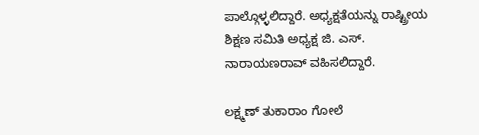ಪಾಲ್ಗೊಳ್ಳಲಿದ್ದಾರೆ. ಅಧ್ಯಕ್ಷತೆಯನ್ನು ರಾಷ್ಟ್ರೀಯ ಶಿಕ್ಷಣ ಸಮಿತಿ ಅಧ್ಯಕ್ಷ ಜಿ. ಎಸ್. ನಾರಾಯಣರಾವ್ ವಹಿಸಲಿದ್ದಾರೆ.

ಲಕ್ಷ್ಮಣ್ ತುಕಾರಾಂ ಗೋಲೆ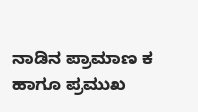ನಾಡಿನ ಪ್ರಾಮಾಣ ಕ ಹಾಗೂ ಪ್ರಮುಖ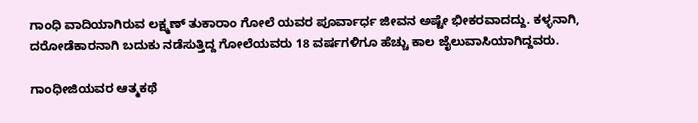ಗಾಂಧಿ ವಾದಿಯಾಗಿರುವ ಲಕ್ಷ್ಮಣ್ ತುಕಾರಾಂ ಗೋಲೆ ಯವರ ಪೂರ್ವಾರ್ಧ ಜೀವನ ಅಷ್ಟೇ ಭೀಕರವಾದದ್ದು. ಕಳ್ಳನಾಗಿ, ದರೋಡೆಕಾರನಾಗಿ ಬದುಕು ನಡೆಸುತ್ತಿದ್ದ ಗೋಲೆಯವರು 18 ವರ್ಷಗಳಿಗೂ ಹೆಚ್ಚು ಕಾಲ ಜೈಲುವಾಸಿಯಾಗಿದ್ದವರು.

ಗಾಂಧೀಜಿಯವರ ಆತ್ಮಕಥೆ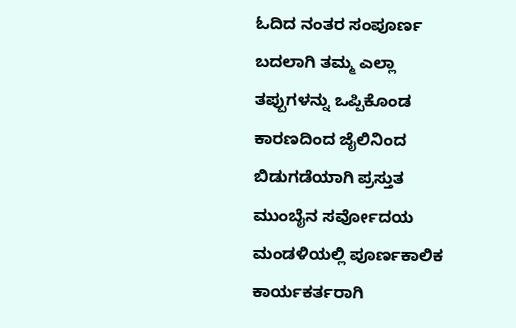ಓದಿದ ನಂತರ ಸಂಪೂರ್ಣ ಬದಲಾಗಿ ತಮ್ಮ ಎಲ್ಲಾ ತಪ್ಪುಗಳನ್ನು ಒಪ್ಪಿಕೊಂಡ ಕಾರಣದಿಂದ ಜೈಲಿನಿಂದ ಬಿಡುಗಡೆಯಾಗಿ ಪ್ರಸ್ತುತ ಮುಂಬೈನ ಸರ್ವೋದಯ ಮಂಡಳಿಯಲ್ಲಿ ಪೂರ್ಣಕಾಲಿಕ ಕಾರ್ಯಕರ್ತರಾಗಿ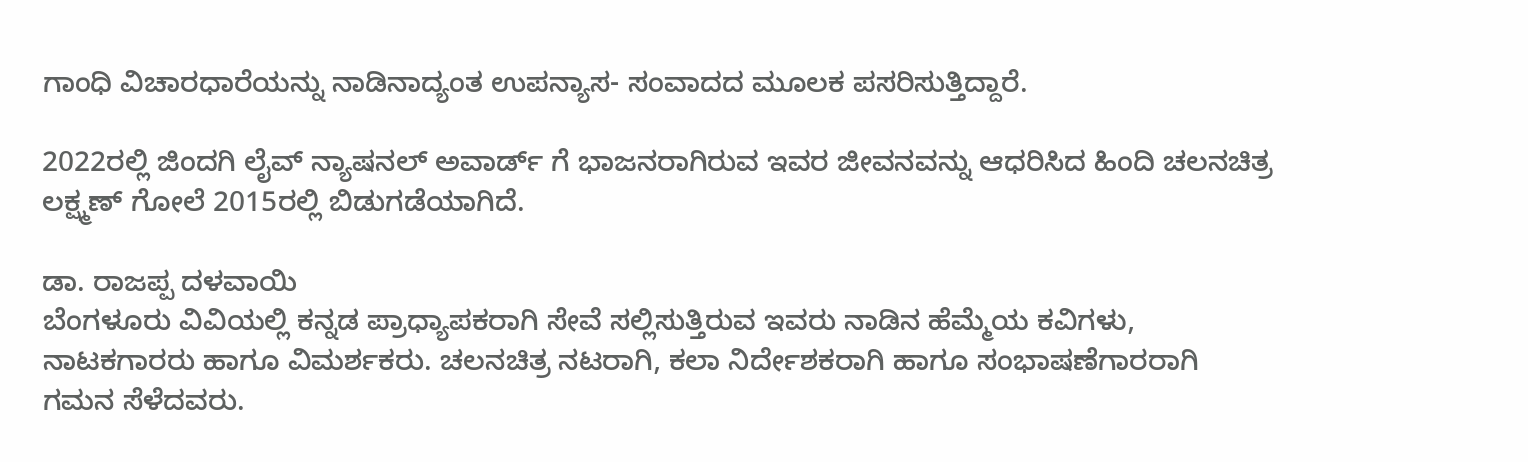ಗಾಂಧಿ ವಿಚಾರಧಾರೆಯನ್ನು ನಾಡಿನಾದ್ಯಂತ ಉಪನ್ಯಾಸ- ಸಂವಾದದ ಮೂಲಕ ಪಸರಿಸುತ್ತಿದ್ದಾರೆ.

2022ರಲ್ಲಿ ಜಿಂದಗಿ ಲೈವ್ ನ್ಯಾಷನಲ್ ಅವಾರ್ಡ್ ಗೆ ಭಾಜನರಾಗಿರುವ ಇವರ ಜೀವನವನ್ನು ಆಧರಿಸಿದ ಹಿಂದಿ ಚಲನಚಿತ್ರ ಲಕ್ಷ್ಮಣ್ ಗೋಲೆ 2015ರಲ್ಲಿ ಬಿಡುಗಡೆಯಾಗಿದೆ.

ಡಾ. ರಾಜಪ್ಪ ದಳವಾಯಿ
ಬೆಂಗಳೂರು ವಿವಿಯಲ್ಲಿ ಕನ್ನಡ ಪ್ರಾಧ್ಯಾಪಕರಾಗಿ ಸೇವೆ ಸಲ್ಲಿಸುತ್ತಿರುವ ಇವರು ನಾಡಿನ ಹೆಮ್ಮೆಯ ಕವಿಗಳು, ನಾಟಕಗಾರರು ಹಾಗೂ ವಿಮರ್ಶಕರು. ಚಲನಚಿತ್ರ ನಟರಾಗಿ, ಕಲಾ ನಿರ್ದೇಶಕರಾಗಿ ಹಾಗೂ ಸಂಭಾಷಣೆಗಾರರಾಗಿ ಗಮನ ಸೆಳೆದವರು.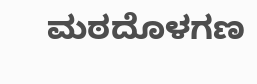ಮಠದೊಳಗಣ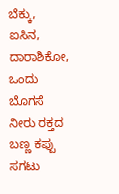ಬೆಕ್ಕು, ಐಸಿನ, ದಾರಾಶಿಕೋ, ಒಂದು ಬೊಗಸೆ ನೀರು ರಕ್ತದ ಬಣ್ಣ ಕಪ್ಪು ಸಗಟು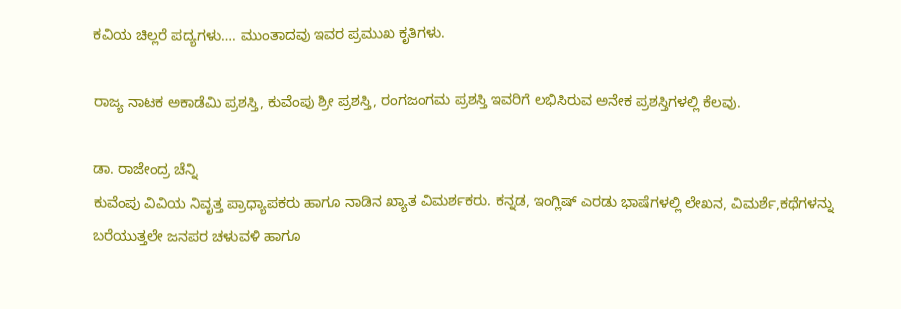ಕವಿಯ ಚಿಲ್ಲರೆ ಪದ್ಯಗಳು…. ಮುಂತಾದವು ಇವರ ಪ್ರಮುಖ ಕೃತಿಗಳು.

ರಾಜ್ಯ ನಾಟಕ ಅಕಾಡೆಮಿ ಪ್ರಶಸ್ತಿ, ಕುವೆಂಪು ಶ್ರೀ ಪ್ರಶಸ್ತಿ, ರಂಗಜಂಗಮ ಪ್ರಶಸ್ತಿ ಇವರಿಗೆ ಲಭಿಸಿರುವ ಅನೇಕ ಪ್ರಶಸ್ತಿಗಳಲ್ಲಿ ಕೆಲವು.

ಡಾ. ರಾಜೇಂದ್ರ ಚೆನ್ನಿ
ಕುವೆಂಪು ವಿವಿಯ ನಿವೃತ್ತ ಪ್ರಾಧ್ಯಾಪಕರು ಹಾಗೂ ನಾಡಿನ ಖ್ಯಾತ ವಿಮರ್ಶಕರು. ಕನ್ನಡ, ಇಂಗ್ಲಿಷ್ ಎರಡು ಭಾಷೆಗಳಲ್ಲಿ ಲೇಖನ, ವಿಮರ್ಶೆ,ಕಥೆಗಳನ್ನು ಬರೆಯುತ್ತಲೇ ಜನಪರ ಚಳುವಳಿ ಹಾಗೂ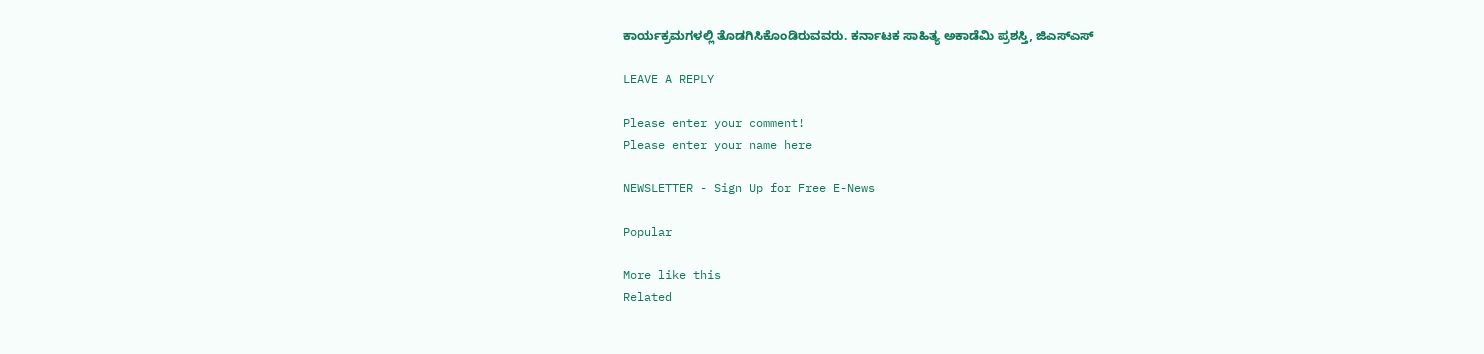ಕಾರ್ಯಕ್ರಮಗಳಲ್ಲಿ ತೊಡಗಿಸಿಕೊಂಡಿರುವವರು. ಕರ್ನಾಟಕ ಸಾಹಿತ್ಯ ಅಕಾಡೆಮಿ ಪ್ರಶಸ್ತಿ, ಜಿಎಸ್‌ಎಸ್

LEAVE A REPLY

Please enter your comment!
Please enter your name here

NEWSLETTER - Sign Up for Free E-News

Popular

More like this
Related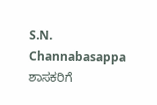S.N. Channabasappa ಶಾಸಕರಿಗೆ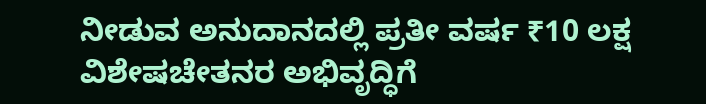ನೀಡುವ ಅನುದಾನದಲ್ಲಿ ಪ್ರತೀ ವರ್ಷ ₹10 ಲಕ್ಷ ವಿಶೇಷಚೇತನರ ಅಭಿವೃದ್ಧಿಗೆ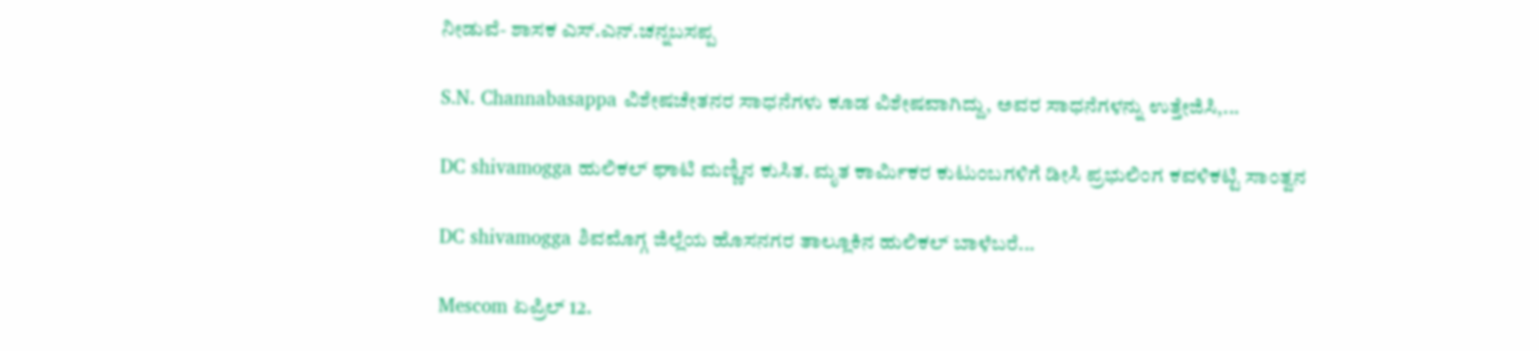ನೀಡುವೆ- ಶಾಸಕ ಎಸ್.ಎನ್.ಚನ್ನಬಸಪ್ಪ

S.N. Channabasappa ವಿಶೇಷಚೇತನರ ಸಾಧನೆಗಳು ಕೂಡ ವಿಶೇಷವಾಗಿದ್ದು, ಅವರ ಸಾಧನೆಗಳನ್ನು ಉತ್ತೇಜಿಸಿ,...

DC shivamogga ಹುಲಿಕಲ್ ಘಾಟಿ ಮಣ್ಣಿನ ಕುಸಿತ. ಮೃತ ಕಾರ್ಮಿಕರ ಕುಟುಂಬಗಳಿಗೆ ಡೀಸಿ ಪ್ರಭುಲಿಂಗ ಕವಳಿಕಟ್ಟಿ ಸಾಂತ್ವನ

DC shivamogga ಶಿವಮೊಗ್ಗ ಜಿಲ್ಲೆಯ ಹೊಸನಗರ ತಾಲ್ಲೂಕಿನ ಹುಲಿಕಲ್ ಬಾಳೆಬರೆ...

Mescom ಏಪ್ರಿಲ್ 12.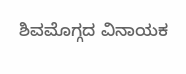ಶಿವಮೊಗ್ಗದ ವಿನಾಯಕ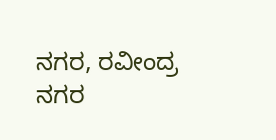ನಗರ, ರವೀಂದ್ರ ನಗರ‌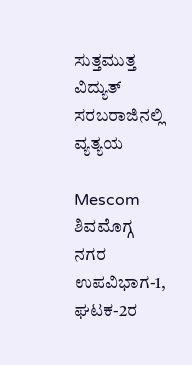ಸುತ್ತಮುತ್ತ ವಿದ್ಯುತ್ ಸರಬರಾಜಿನಲ್ಲಿ ವ್ಯತ್ಯಯ

Mescom ಶಿವಮೊಗ್ಗ ನಗರ ಉಪವಿಭಾಗ-1, ಘಟಕ-2ರ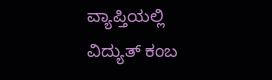ವ್ಯಾಪ್ತಿಯಲ್ಲಿ ವಿದ್ಯುತ್ ಕಂಬ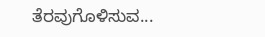ತೆರವುಗೊಳಿಸುವ...